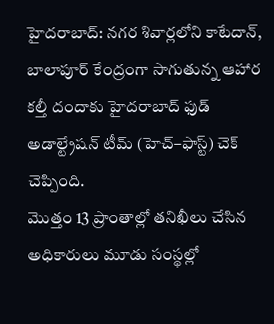హైదరాబాద్: నగర శివార్లలోని కాటేదాన్, బాలాపూర్ కేంద్రంగా సాగుతున్న ఆహార కల్తీ దందాకు హైదరాబాద్ ఫుడ్ అడాల్ట్రేషన్ టీమ్ (హెచ్–ఫాస్ట్) చెక్ చెప్పింది.
మొత్తం 13 ప్రాంతాల్లో తనిఖీలు చేసిన అధికారులు మూడు సంస్థల్లో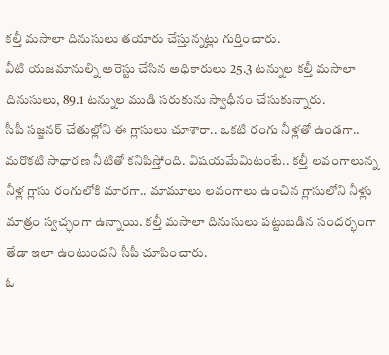కల్తీ మసాలా దినుసులు తయారు చేస్తున్నట్లు గుర్తించారు.
వీటి యజమానుల్ని అరెస్టు చేసిన అధికారులు 25.3 టన్నుల కల్తీ మసాలా దినుసులు, 89.1 టన్నుల ముడి సరుకును స్వాధీనం చేసుకున్నారు.
సీపీ సజ్జనర్ చేతుల్లోని ఈ గ్లాసులు చూశారా.. ఒకటి రంగు నీళ్లతో ఉండగా.. మరొకటి సాధారణ నీటితో కనిపిస్తోంది. విషయమేమిటంటే.. కల్తీ లవంగాలున్న నీళ్ల గ్లాసు రంగులోకి మారగా.. మామూలు లవంగాలు ఉంచిన గ్లాసులోని నీళ్లు మాత్రం స్వచ్ఛంగా ఉన్నాయి. కల్తీ మసాలా దినుసులు పట్టుబడిన సందర్భంగా తేడా ఇలా ఉంటుందని సీపీ చూపించారు.
ఓ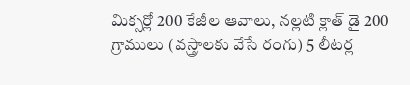మిక్సర్లో 200 కేజీల ఆవాలు, నల్లటి క్లాత్ డై 200 గ్రాములు (వస్త్రాలకు వేసే రంగు) 5 లీటర్ల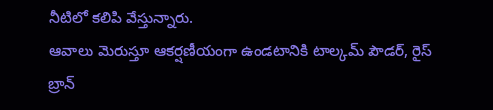నీటిలో కలిపి వేస్తున్నారు.
ఆవాలు మెరుస్తూ ఆకర్షణీయంగా ఉండటానికి టాల్కమ్ పౌడర్, రైస్ బ్రాన్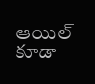ఆయిల్ కూడా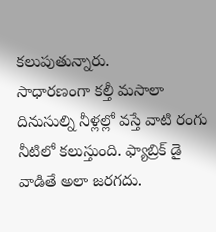కలుపుతున్నారు.
సాధారణంగా కల్తీ మసాలా దినుసుల్ని నీళ్లల్లో వస్తే వాటి రంగు నీటిలో కలుస్తుంది. ఫ్యాబ్రిక్ డై వాడితే అలా జరగదు.